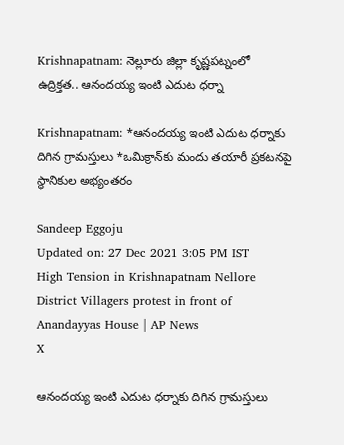Krishnapatnam: నెల్లూరు జిల్లా కృష్ణపట్నంలో ఉద్రిక్తత.. ఆనందయ్య ఇంటి ఎదుట ధర్నా

Krishnapatnam: *ఆనందయ్య ఇంటి ఎదుట ధర్నాకు దిగిన గ్రామస్తులు *ఒమిక్రాన్‌కు మందు తయారీ ప్రకటనపై స్థానికుల అభ్యంతరం

Sandeep Eggoju
Updated on: 27 Dec 2021 3:05 PM IST
High Tension in Krishnapatnam Nellore District Villagers protest in front of Anandayyas House | AP News
X

ఆనందయ్య ఇంటి ఎదుట ధర్నాకు దిగిన గ్రామస్తులు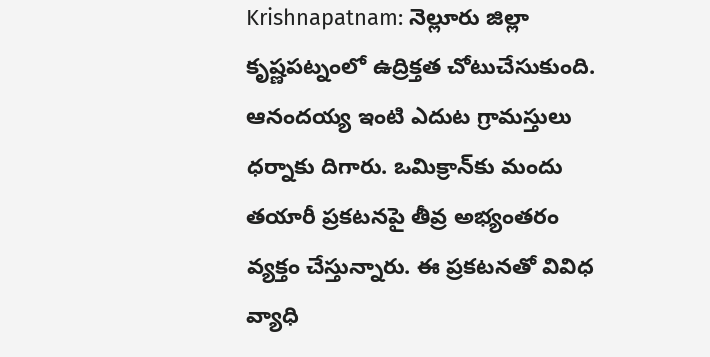Krishnapatnam: నెల్లూరు జిల్లా కృష్ణపట్నంలో ఉద్రిక్తత చోటుచేసుకుంది. ఆనందయ్య ఇంటి ఎదుట గ్రామస్తులు ధర్నాకు దిగారు. ఒమిక్రాన్‌కు మందు తయారీ ప్రకటనపై తీవ్ర అభ్యంతరం వ్యక్తం చేస్తున్నారు. ఈ ప్రకటనతో వివిధ వ్యాధి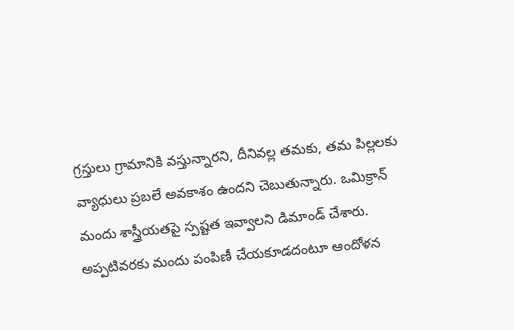గ్రస్తులు గ్రామానికి వస్తున్నారని, దీనివల్ల తమకు, తమ పిల్లలకు వ్యాధులు ప్రబలే అవకాశం ఉందని చెబుతున్నారు. ఒమిక్రాన్ మందు శాస్త్రీయతపై స్పష్టత ఇవ్వాలని డిమాండ్ చేశారు. అప్పటివరకు మందు పంపిణీ చేయకూడదంటూ ఆందోళన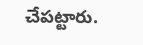చేపట్టారు.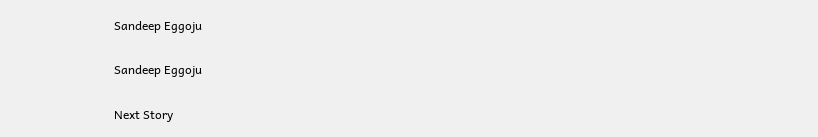Sandeep Eggoju

Sandeep Eggoju

Next Story